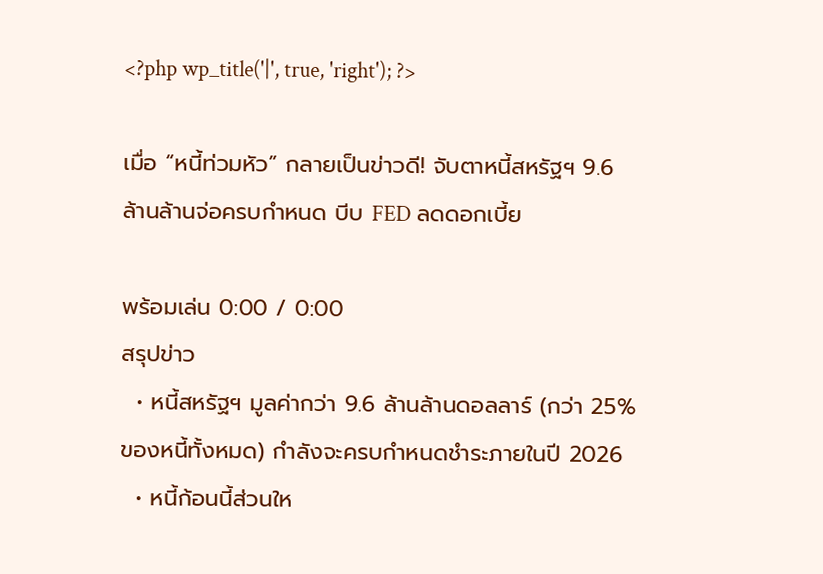<?php wp_title('|', true, 'right'); ?>

เมื่อ “หนี้ท่วมหัว” กลายเป็นข่าวดี! จับตาหนี้สหรัฐฯ 9.6 ล้านล้านจ่อครบกำหนด บีบ FED ลดดอกเบี้ย

พร้อมเล่น 0:00 / 0:00
สรุปข่าว
  • หนี้สหรัฐฯ มูลค่ากว่า 9.6 ล้านล้านดอลลาร์ (กว่า 25% ของหนี้ทั้งหมด) กำลังจะครบกำหนดชำระภายในปี 2026
  • หนี้ก้อนนี้ส่วนให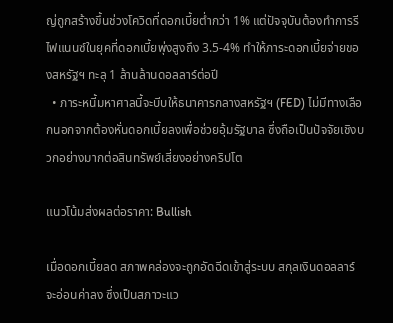ญ่ถูกสร้างขึ้นช่วงโควิดที่ดอกเบี้ยต่ำกว่า 1% แต่ปัจจุบันต้องทำการรีไฟแนนซ์ในยุคที่ดอกเบี้ยพุ่งสูงถึง 3.5-4% ทำให้ภาระดอกเบี้ยจ่ายของสหรัฐฯ ทะลุ 1 ล้านล้านดอลลาร์ต่อปี
  • ภาระหนี้มหาศาลนี้จะบีบให้ธนาคารกลางสหรัฐฯ (FED) ไม่มีทางเลือกนอกจากต้องหั่นดอกเบี้ยลงเพื่อช่วยอุ้มรัฐบาล ซึ่งถือเป็นปัจจัยเชิงบวกอย่างมากต่อสินทรัพย์เสี่ยงอย่างคริปโต

แนวโน้มส่งผลต่อราคา: Bullish

เมื่อดอกเบี้ยลด สภาพคล่องจะถูกอัดฉีดเข้าสู่ระบบ สกุลเงินดอลลาร์จะอ่อนค่าลง ซึ่งเป็นสภาวะแว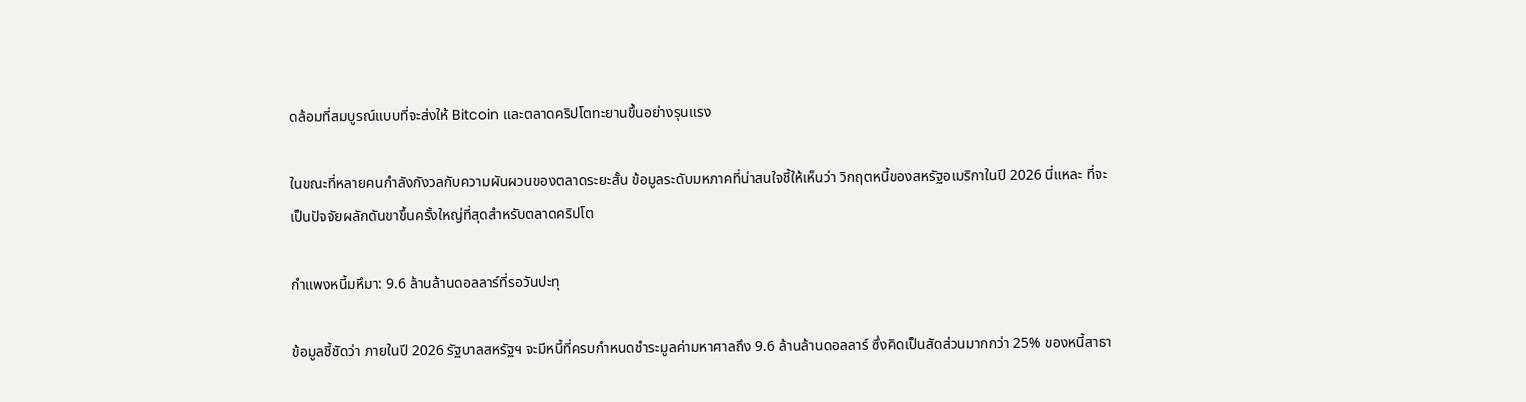ดล้อมที่สมบูรณ์แบบที่จะส่งให้ Bitcoin และตลาดคริปโตทะยานขึ้นอย่างรุนแรง

ในขณะที่หลายคนกำลังกังวลกับความผันผวนของตลาดระยะสั้น ข้อมูลระดับมหภาคที่น่าสนใจชี้ให้เห็นว่า วิกฤตหนี้ของสหรัฐอเมริกาในปี 2026 นี่แหละ ที่จะเป็นปัจจัยผลักดันขาขึ้นครั้งใหญ่ที่สุดสำหรับตลาดคริปโต

กำแพงหนี้มหึมา: 9.6 ล้านล้านดอลลาร์ที่รอวันปะทุ

ข้อมูลชี้ชัดว่า ภายในปี 2026 รัฐบาลสหรัฐฯ จะมีหนี้ที่ครบกำหนดชำระมูลค่ามหาศาลถึง 9.6 ล้านล้านดอลลาร์ ซึ่งคิดเป็นสัดส่วนมากกว่า 25% ของหนี้สาธา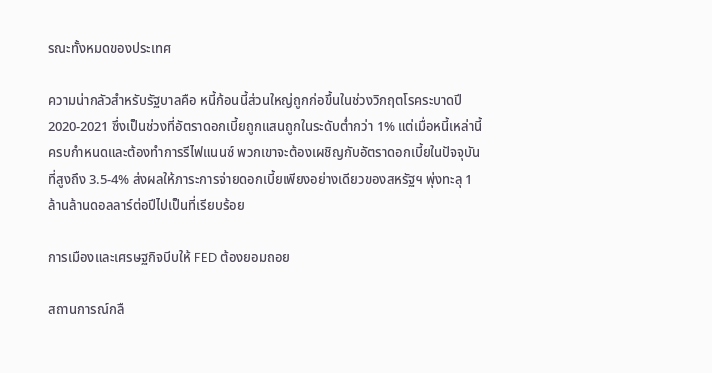รณะทั้งหมดของประเทศ

ความน่ากลัวสำหรับรัฐบาลคือ หนี้ก้อนนี้ส่วนใหญ่ถูกก่อขึ้นในช่วงวิกฤตโรคระบาดปี 2020-2021 ซึ่งเป็นช่วงที่อัตราดอกเบี้ยถูกแสนถูกในระดับต่ำกว่า 1% แต่เมื่อหนี้เหล่านี้ครบกำหนดและต้องทำการรีไฟแนนซ์ พวกเขาจะต้องเผชิญกับอัตราดอกเบี้ยในปัจจุบันที่สูงถึง 3.5-4% ส่งผลให้ภาระการจ่ายดอกเบี้ยเพียงอย่างเดียวของสหรัฐฯ พุ่งทะลุ 1 ล้านล้านดอลลาร์ต่อปีไปเป็นที่เรียบร้อย

การเมืองและเศรษฐกิจบีบให้ FED ต้องยอมถอย

สถานการณ์กลื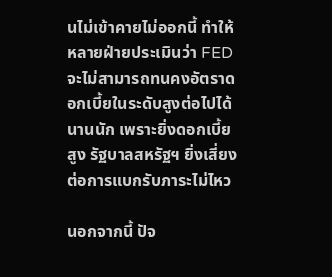นไม่เข้าคายไม่ออกนี้ ทำให้หลายฝ่ายประเมินว่า FED จะไม่สามารถทนคงอัตราดอกเบี้ยในระดับสูงต่อไปได้นานนัก เพราะยิ่งดอกเบี้ยสูง รัฐบาลสหรัฐฯ ยิ่งเสี่ยงต่อการแบกรับภาระไม่ไหว

นอกจากนี้ ปัจ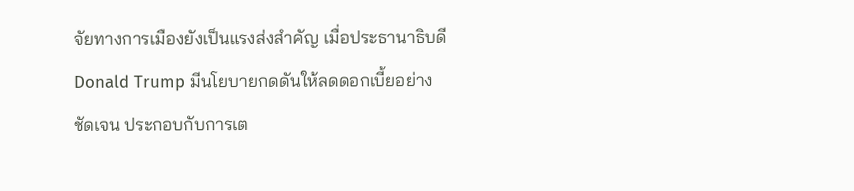จัยทางการเมืองยังเป็นแรงส่งสำคัญ เมื่อประธานาธิบดี Donald Trump มีนโยบายกดดันให้ลดดอกเบี้ยอย่างชัดเจน ประกอบกับการเต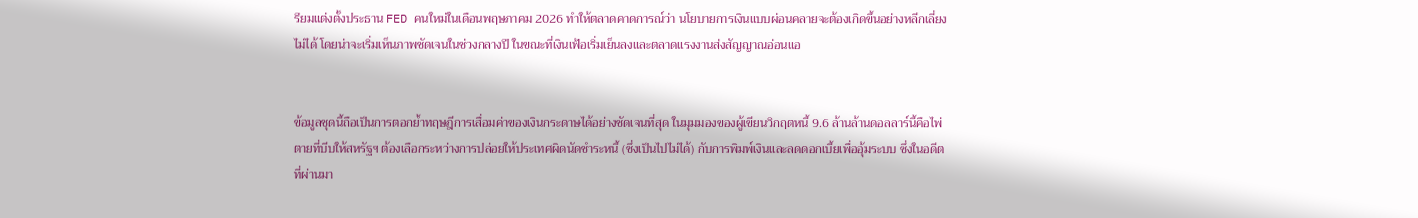รียมแต่งตั้งประธาน FED คนใหม่ในเดือนพฤษภาคม 2026 ทำให้ตลาดคาดการณ์ว่า นโยบายการเงินแบบผ่อนคลายจะต้องเกิดขึ้นอย่างหลีกเลี่ยงไม่ได้ โดยน่าจะเริ่มเห็นภาพชัดเจนในช่วงกลางปี ในขณะที่เงินเฟ้อเริ่มเย็นลงและตลาดแรงงานส่งสัญญาณอ่อนแอ


ข้อมูลชุดนี้ถือเป็นการตอกย้ำทฤษฎีการเสื่อมค่าของเงินกระดาษได้อย่างชัดเจนที่สุด ในมุมมองของผู้เขียนวิกฤตหนี้ 9.6 ล้านล้านดอลลาร์นี้คือไพ่ตายที่บีบให้สหรัฐฯ ต้องเลือกระหว่างการปล่อยให้ประเทศผิดนัดชำระหนี้ (ซึ่งเป็นไปไม่ได้) กับการพิมพ์เงินและลดดอกเบี้ยเพื่ออุ้มระบบ ซึ่งในอดีตที่ผ่านมา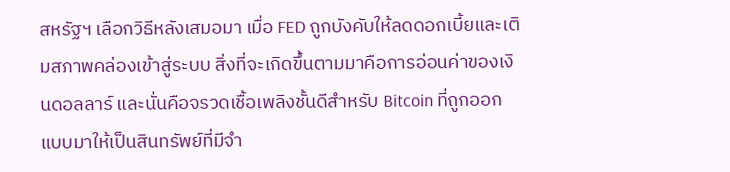สหรัฐฯ เลือกวิธีหลังเสมอมา เมื่อ FED ถูกบังคับให้ลดดอกเบี้ยและเติมสภาพคล่องเข้าสู่ระบบ สิ่งที่จะเกิดขึ้นตามมาคือการอ่อนค่าของเงินดอลลาร์ และนั่นคือจรวดเชื้อเพลิงชั้นดีสำหรับ Bitcoin ที่ถูกออกแบบมาให้เป็นสินทรัพย์ที่มีจำ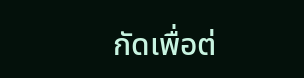กัดเพื่อต่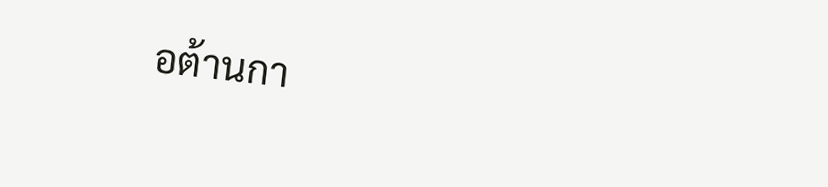อต้านกา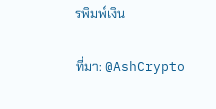รพิมพ์เงิน

ที่มา: @AshCrypto